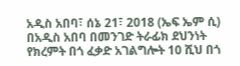አዲስ አበባ፣ ሰኔ 21፣ 2018 (ኤፍ ኤም ሲ) በአዲስ አበባ በመንገድ ትራፊክ ደህንነት የክረምት በጎ ፈቃድ አገልግሎት 10 ሺህ በጎ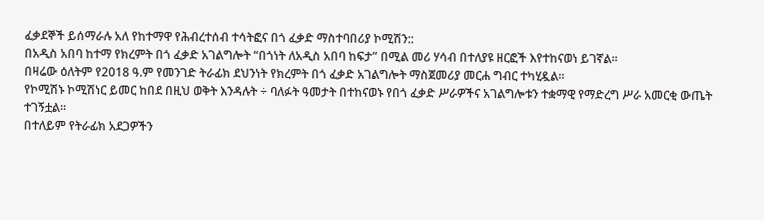ፈቃደኞች ይሰማራሉ አለ የከተማዋ የሕብረተሰብ ተሳትፎና በጎ ፈቃድ ማስተባበሪያ ኮሚሽን::
በአዲስ አበባ ከተማ የክረምት በጎ ፈቃድ አገልግሎት “በጎነት ለአዲስ አበባ ከፍታ” በሚል መሪ ሃሳብ በተለያዩ ዘርፎች እየተከናወነ ይገኛል፡፡
በዛሬው ዕለትም የ2018 ዓ.ም የመንገድ ትራፊክ ደህንነት የክረምት በጎ ፈቃድ አገልግሎት ማስጀመሪያ መርሐ ግብር ተካሂዷል።
የኮሚሽኑ ኮሚሽነር ይመር ከበደ በዚህ ወቅት እንዳሉት ÷ ባለፉት ዓመታት በተከናወኑ የበጎ ፈቃድ ሥራዎችና አገልግሎቱን ተቋማዊ የማድረግ ሥራ አመርቂ ውጤት ተገኝቷል፡፡
በተለይም የትራፊክ አደጋዎችን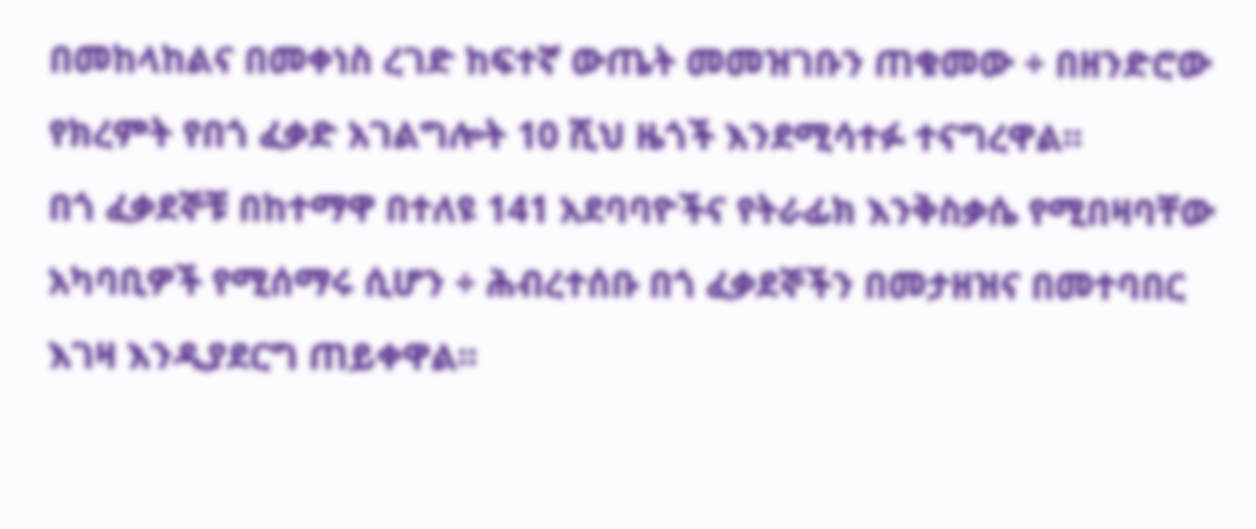በመከላከልና በመቀነስ ረገድ ከፍተኛ ውጤት መመዝገቡን ጠቁመው ÷ በዘንድሮው የክረምት የበጎ ፈቃድ አገልግሎት 10 ሺህ ዜጎች እንደሚሳተፉ ተናግረዋል፡፡
በጎ ፈቃደኞቹ በከተማዋ በተለዩ 141 አደባባዮችና የትራፊክ እንቅስቃሴ የሚበዛባቸው አካባቢዎች የሚሰማሩ ሲሆን ÷ ሕብረተሰቡ በጎ ፈቃደኞችን በመታዘዝና በመተባበር እገዛ እንዲያደርግ ጠይቀዋል፡፡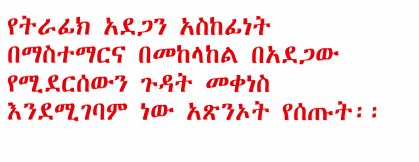የትራፊክ አደጋን አስከፊነት በማስተማርና በመከላከል በአደጋው የሚደርሰውን ጉዳት መቀነስ እንደሚገባም ነው አጽንኦት የሰጡት፡፡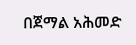በጀማል አሕመድ